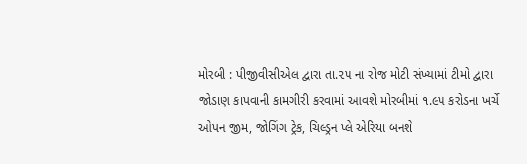મોરબી : પીજીવીસીએલ દ્વારા તા.૨૫ ના રોજ મોટી સંખ્યામાં ટીમો દ્વારા જોડાણ કાપવાની કામગીરી કરવામાં આવશે મોરબીમાં ૧.૯૫ કરોડના ખર્ચે ઓપન જીમ, જોગિંગ ટ્રેક, ચિલ્ડ્રન પ્લે એરિયા બનશે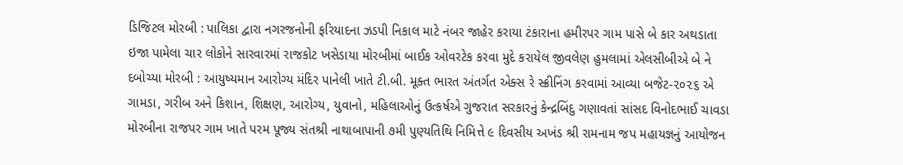ડિજિટલ મોરબી : પાલિકા દ્વારા નગરજનોની ફરિયાદના ઝડપી નિકાલ માટે નંબર જાહેર કરાયા ટંકારાના હમીરપર ગામ પાસે બે કાર અથડાતા ઇજા પામેલા ચાર લોકોને સારવારમાં રાજકોટ ખસેડાયા મોરબીમાં બાઈક ઓવરટેક કરવા મુદે કરાયેલ જીવલેણ હુમલામાં એલસીબીએ બે ને દબોચ્યા મોરબી : આયુષ્યમાન આરોગ્ય મંદિર પાનેલી ખાતે ટી.બી. મૂક્ત ભારત અંતર્ગત એક્સ રે સ્ક્રીનિંગ કરવામાં આવ્યા બજેટ-૨૦૨૬ એ ગામડા, ગરીબ અને કિશાન, શિક્ષણ, આરોગ્ય, યુવાનો, મહિલાઓનું ઉત્કર્ષએ ગુજરાત સરકારનું કેન્દ્રબિંદુ ગણાવતાં સાંસદ વિનોદભાઈ ચાવડા મોરબીના રાજપર ગામ ખાતે પરમ પૂજ્ય સંતશ્રી નાથાબાપાની ૭મી પુણ્યતિથિ નિમિત્તે ૯ દિવસીય અખંડ શ્રી રામનામ જપ મહાયજ્ઞનું આયોજન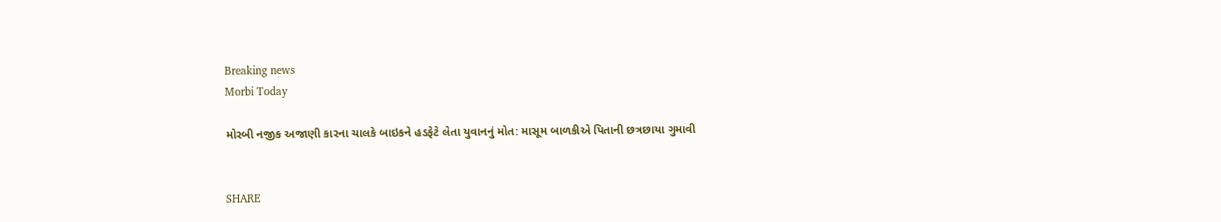Breaking news
Morbi Today

મોરબી નજીક અજાણી કારના ચાલકે બાઇકને હડફેટે લેતા યુવાનનું મોત: માસૂમ બાળકીએ પિતાની છત્રછાયા ગુમાવી


SHARE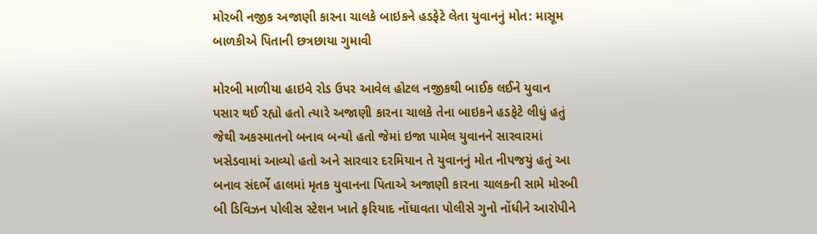મોરબી નજીક અજાણી કારના ચાલકે બાઇકને હડફેટે લેતા યુવાનનું મોત: માસૂમ બાળકીએ પિતાની છત્રછાયા ગુમાવી

મોરબી માળીયા હાઇવે રોડ ઉપર આવેલ હોટલ નજીકથી બાઈક લઈને યુવાન પસાર થઈ રહ્યો હતો ત્યારે અજાણી કારના ચાલકે તેના બાઇકને હડફેટે લીધું હતું જેથી અકસ્માતનો બનાવ બન્યો હતો જેમાં ઇજા પામેલ યુવાનને સારવારમાં ખસેડવામાં આવ્યો હતો અને સારવાર દરમિયાન તે યુવાનનું મોત નીપજયું હતું આ બનાવ સંદર્ભે હાલમાં મૃતક યુવાનના પિતાએ અજાણી કારના ચાલકની સામે મોરબી બી ડિવિઝન પોલીસ સ્ટેશન ખાતે ફરિયાદ નોંધાવતા પોલીસે ગુનો નોંધીને આરોપીને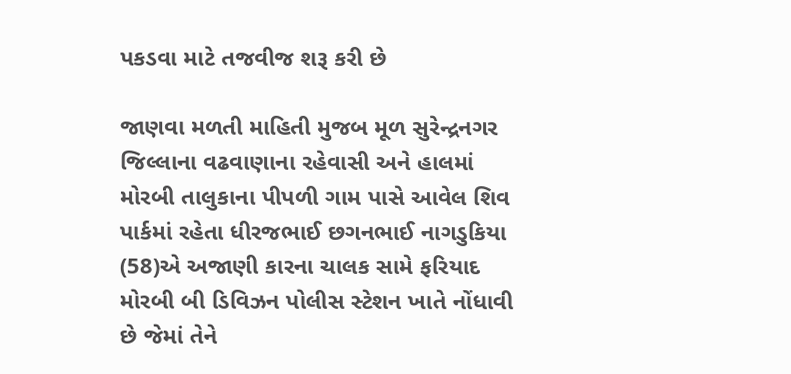પકડવા માટે તજવીજ શરૂ કરી છે

જાણવા મળતી માહિતી મુજબ મૂળ સુરેન્દ્રનગર જિલ્લાના વઢવાણાના રહેવાસી અને હાલમાં મોરબી તાલુકાના પીપળી ગામ પાસે આવેલ શિવ પાર્કમાં રહેતા ધીરજભાઈ છગનભાઈ નાગડુકિયા (58)એ અજાણી કારના ચાલક સામે ફરિયાદ મોરબી બી ડિવિઝન પોલીસ સ્ટેશન ખાતે નોંધાવી છે જેમાં તેને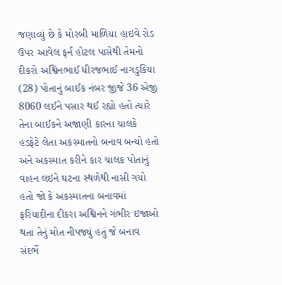જણાવ્યું છે કે મોરબી માળિયા હાઇવે રોડ ઉપર આવેલ ફર્ન હોટલ પાસેથી તેમનો દીકરો અશ્વિનભાઈ ધીરજભાઈ નાગડુકિયા (28) પોતાનું બાઈક નંબર જીજે 36 એજી 8060 લઈને પસાર થઈ રહ્યો હતો ત્યારે તેના બાઈકને અજાણી કારના ચાલકે હડફેટે લેતા અકસ્માતનો બનાવ બન્યો હતો અને અકસ્માત કરીને કાર ચાલક પોતાનું વાહન લઇને ઘટના સ્થળેથી નાસી ગયો હતો જો કે અકસ્માતના બનાવમાં ફરિયાદીના દીકરા અશ્વિનને ગંભીર ઇજાઓ થતા તેનું મોત નીપજ્યું હતું જે બનાવ સંદર્ભે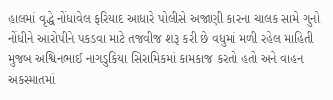હાલમાં વૃદ્ધે નોંધાવેલ ફરિયાદ આધારે પોલીસે અજાણી કારના ચાલક સામે ગુનો નોંધીને આરોપીને પકડવા માટે તજવીજ શરૂ કરી છે વધુમાં મળી રહેલ માહિતી મુજબ અશ્વિનભાઈ નાગડુકિયા સિરામિકમાં કામકાજ કરતો હતો અને વાહન અકસ્માતમાં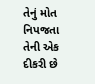તેનું મોત નિપજતા તેની એક દીકરી છે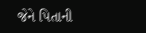જેને પિતાની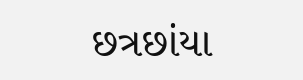છત્રછાંયા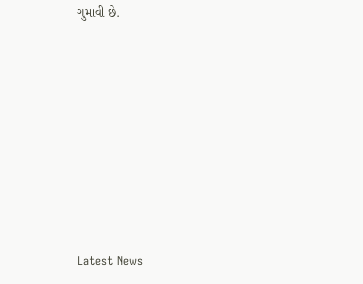ગુમાવી છે.








Latest News